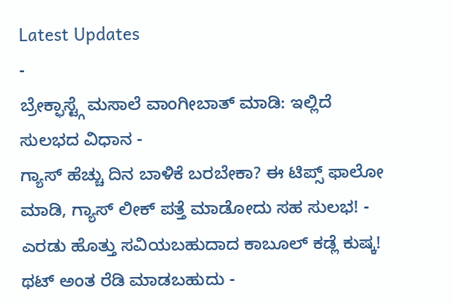Latest Updates
-
ಬ್ರೇಕ್ಫಾಸ್ಟ್ಗೆ ಮಸಾಲೆ ವಾಂಗೀಬಾತ್ ಮಾಡಿ: ಇಲ್ಲಿದೆ ಸುಲಭದ ವಿಧಾನ -
ಗ್ಯಾಸ್ ಹೆಚ್ಚು ದಿನ ಬಾಳಿಕೆ ಬರಬೇಕಾ? ಈ ಟಿಪ್ಸ್ ಫಾಲೋ ಮಾಡಿ, ಗ್ಯಾಸ್ ಲೀಕ್ ಪತ್ತೆ ಮಾಡೋದು ಸಹ ಸುಲಭ! -
ಎರಡು ಹೊತ್ತು ಸವಿಯಬಹುದಾದ ಕಾಬೂಲ್ ಕಡ್ಲೆ ಕುಷ್ಕ! ಥಟ್ ಅಂತ ರೆಡಿ ಮಾಡಬಹುದು -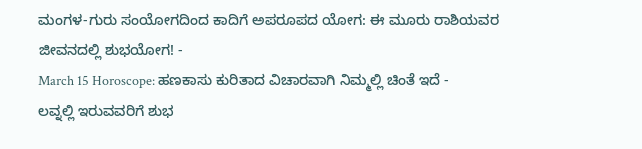ಮಂಗಳ-ಗುರು ಸಂಯೋಗದಿಂದ ಕಾದಿಗೆ ಅಪರೂಪದ ಯೋಗ: ಈ ಮೂರು ರಾಶಿಯವರ ಜೀವನದಲ್ಲಿ ಶುಭಯೋಗ! -
March 15 Horoscope: ಹಣಕಾಸು ಕುರಿತಾದ ವಿಚಾರವಾಗಿ ನಿಮ್ಮಲ್ಲಿ ಚಿಂತೆ ಇದೆ -
ಲವ್ನಲ್ಲಿ ಇರುವವರಿಗೆ ಶುಭ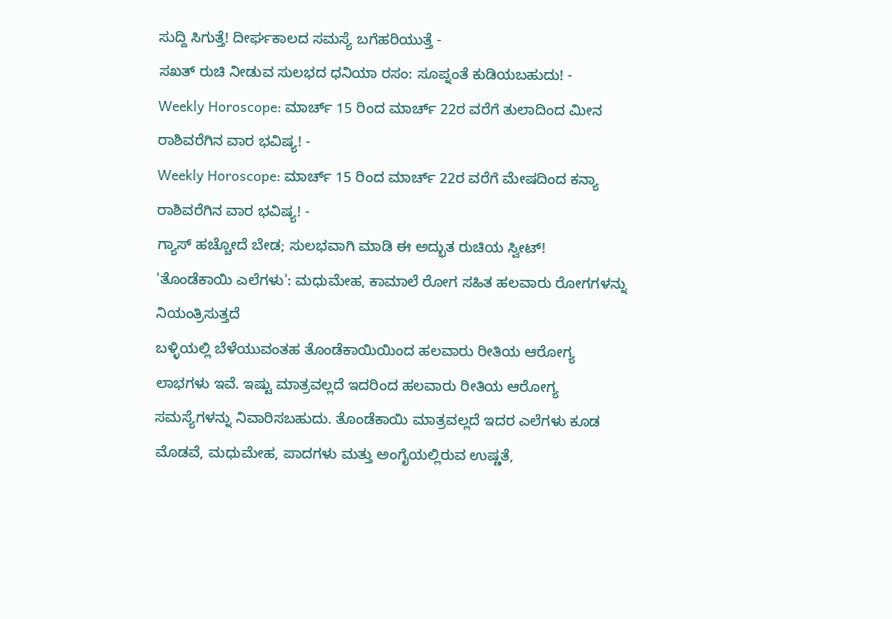ಸುದ್ದಿ ಸಿಗುತ್ತೆ! ದೀರ್ಘಕಾಲದ ಸಮಸ್ಯೆ ಬಗೆಹರಿಯುತ್ತೆ -
ಸಖತ್ ರುಚಿ ನೀಡುವ ಸುಲಭದ ಧನಿಯಾ ರಸಂ: ಸೂಪ್ನಂತೆ ಕುಡಿಯಬಹುದು! -
Weekly Horoscope: ಮಾರ್ಚ್ 15 ರಿಂದ ಮಾರ್ಚ್ 22ರ ವರೆಗೆ ತುಲಾದಿಂದ ಮೀನ ರಾಶಿವರೆಗಿನ ವಾರ ಭವಿಷ್ಯ! -
Weekly Horoscope: ಮಾರ್ಚ್ 15 ರಿಂದ ಮಾರ್ಚ್ 22ರ ವರೆಗೆ ಮೇಷದಿಂದ ಕನ್ಯಾ ರಾಶಿವರೆಗಿನ ವಾರ ಭವಿಷ್ಯ! -
ಗ್ಯಾಸ್ ಹಚ್ಚೋದೆ ಬೇಡ; ಸುಲಭವಾಗಿ ಮಾಡಿ ಈ ಅದ್ಭುತ ರುಚಿಯ ಸ್ವೀಟ್!
'ತೊಂಡೆಕಾಯಿ ಎಲೆಗಳು': ಮಧುಮೇಹ, ಕಾಮಾಲೆ ರೋಗ ಸಹಿತ ಹಲವಾರು ರೋಗಗಳನ್ನು ನಿಯಂತ್ರಿಸುತ್ತದೆ
ಬಳ್ಳಿಯಲ್ಲಿ ಬೆಳೆಯುವಂತಹ ತೊಂಡೆಕಾಯಿಯಿಂದ ಹಲವಾರು ರೀತಿಯ ಆರೋಗ್ಯ ಲಾಭಗಳು ಇವೆ. ಇಷ್ಟು ಮಾತ್ರವಲ್ಲದೆ ಇದರಿಂದ ಹಲವಾರು ರೀತಿಯ ಆರೋಗ್ಯ ಸಮಸ್ಯೆಗಳನ್ನು ನಿವಾರಿಸಬಹುದು. ತೊಂಡೆಕಾಯಿ ಮಾತ್ರವಲ್ಲದೆ ಇದರ ಎಲೆಗಳು ಕೂಡ ಮೊಡವೆ, ಮಧುಮೇಹ, ಪಾದಗಳು ಮತ್ತು ಅಂಗೈಯಲ್ಲಿರುವ ಉಷ್ಣತೆ,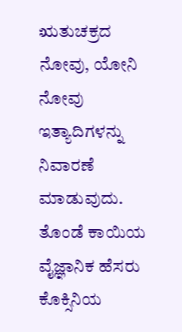ಋತುಚಕ್ರದ ನೋವು, ಯೋನಿ ನೋವು ಇತ್ಯಾದಿಗಳನ್ನು ನಿವಾರಣೆ ಮಾಡುವುದು.
ತೊಂಡೆ ಕಾಯಿಯ ವೈಜ್ಞಾನಿಕ ಹೆಸರು ಕೊಕ್ಸಿನಿಯ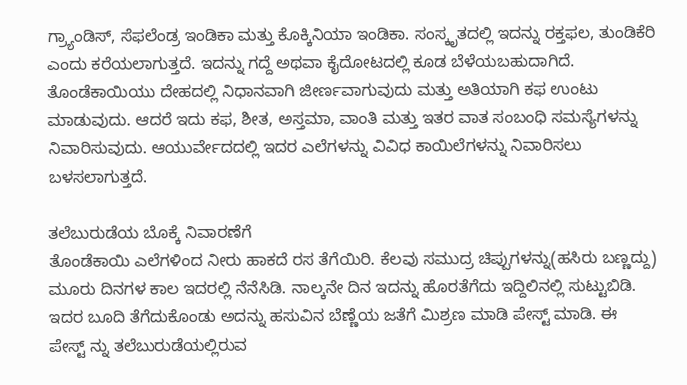ಗ್ರ್ಯಾಂಡಿಸ್, ಸೆಫಲೆಂಡ್ರ ಇಂಡಿಕಾ ಮತ್ತು ಕೊಕ್ಕಿನಿಯಾ ಇಂಡಿಕಾ. ಸಂಸ್ಕೃತದಲ್ಲಿ ಇದನ್ನು ರಕ್ತಫಲ, ತುಂಡಿಕೆರಿ ಎಂದು ಕರೆಯಲಾಗುತ್ತದೆ. ಇದನ್ನು ಗದ್ದೆ ಅಥವಾ ಕೈದೋಟದಲ್ಲಿ ಕೂಡ ಬೆಳೆಯಬಹುದಾಗಿದೆ. ತೊಂಡೆಕಾಯಿಯು ದೇಹದಲ್ಲಿ ನಿಧಾನವಾಗಿ ಜೀರ್ಣವಾಗುವುದು ಮತ್ತು ಅತಿಯಾಗಿ ಕಫ ಉಂಟು ಮಾಡುವುದು. ಆದರೆ ಇದು ಕಫ, ಶೀತ, ಅಸ್ತಮಾ, ವಾಂತಿ ಮತ್ತು ಇತರ ವಾತ ಸಂಬಂಧಿ ಸಮಸ್ಯೆಗಳನ್ನು ನಿವಾರಿಸುವುದು. ಆಯುರ್ವೇದದಲ್ಲಿ ಇದರ ಎಲೆಗಳನ್ನು ವಿವಿಧ ಕಾಯಿಲೆಗಳನ್ನು ನಿವಾರಿಸಲು ಬಳಸಲಾಗುತ್ತದೆ.

ತಲೆಬುರುಡೆಯ ಬೊಕ್ಕೆ ನಿವಾರಣೆಗೆ
ತೊಂಡೆಕಾಯಿ ಎಲೆಗಳಿಂದ ನೀರು ಹಾಕದೆ ರಸ ತೆಗೆಯಿರಿ. ಕೆಲವು ಸಮುದ್ರ ಚಿಪ್ಪುಗಳನ್ನು(ಹಸಿರು ಬಣ್ಣದ್ದು) ಮೂರು ದಿನಗಳ ಕಾಲ ಇದರಲ್ಲಿ ನೆನೆಸಿಡಿ. ನಾಲ್ಕನೇ ದಿನ ಇದನ್ನು ಹೊರತೆಗೆದು ಇದ್ದಿಲಿನಲ್ಲಿ ಸುಟ್ಟುಬಿಡಿ. ಇದರ ಬೂದಿ ತೆಗೆದುಕೊಂಡು ಅದನ್ನು ಹಸುವಿನ ಬೆಣ್ಣೆಯ ಜತೆಗೆ ಮಿಶ್ರಣ ಮಾಡಿ ಪೇಸ್ಟ್ ಮಾಡಿ. ಈ ಪೇಸ್ಟ್ ನ್ನು ತಲೆಬುರುಡೆಯಲ್ಲಿರುವ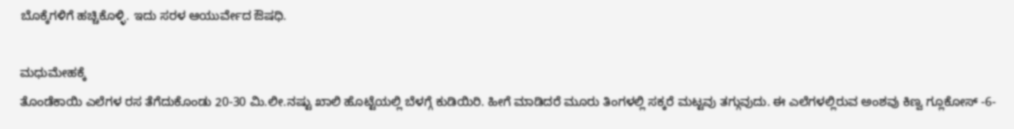ಬೊಕ್ಕೆಗಳಿಗೆ ಹಚ್ಚಿಕೊಳ್ಳಿ. ಇದು ಸರಳ ಆಯುರ್ವೇದ ಔಷಧಿ.

ಮಧುಮೇಹಕ್ಕೆ
ತೊಂಡೆಕಾಯಿ ಎಲೆಗಳ ರಸ ತೆಗೆದುಕೊಂಡು 20-30 ಮಿ.ಲೀ.ನಷ್ಟು ಖಾಲಿ ಹೊಟ್ಟೆಯಲ್ಲಿ ಬೆಳಗ್ಗೆ ಕುಡಿಯಿರಿ. ಹೀಗೆ ಮಾಡಿದರೆ ಮೂರು ತಿಂಗಳಲ್ಲಿ ಸಕ್ಕರೆ ಮಟ್ಟವು ತಗ್ಗುವುದು. ಈ ಎಲೆಗಳಲ್ಲಿರುವ ಅಂಶವು ಕಿಣ್ವ ಗ್ಲೂಕೋಸ್ -6-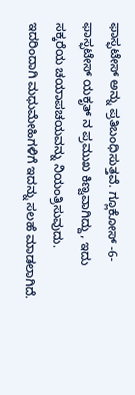ಫಾಸ್ಫಟೇಸ್ ಅನ್ನು ಪ್ರತಿಬಂಧಿಸುತ್ತವೆ. ಗ್ಲೂಕೋಸ್ -6-ಫಾಸ್ಫಟೇಸ್ ಯಕೃತ್ ನ ಪ್ರಮುಖ ಕಿಣ್ವವಾಗಿದ್ದು, ಇದು ಸಕ್ಕರೆಯ ಚಯಾಪಚಯವನ್ನು ನಿಯಂತ್ರಿಸುವುದು. ಇದರಿಂದಾಗಿ ಮಧುಮೇಹಿಗಳಿಗೆ ಇದನ್ನು ಸಲಹೆ ಮಾಡಲಾಗಿದೆ.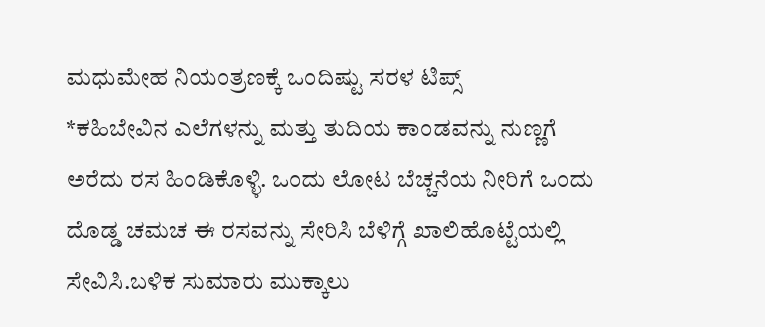ಮಧುಮೇಹ ನಿಯಂತ್ರಣಕ್ಕೆ ಒಂದಿಷ್ಟು ಸರಳ ಟಿಪ್ಸ್
*ಕಹಿಬೇವಿನ ಎಲೆಗಳನ್ನು ಮತ್ತು ತುದಿಯ ಕಾಂಡವನ್ನು ನುಣ್ಣಗೆ ಅರೆದು ರಸ ಹಿಂಡಿಕೊಳ್ಳಿ. ಒಂದು ಲೋಟ ಬೆಚ್ಚನೆಯ ನೀರಿಗೆ ಒಂದು ದೊಡ್ಡ ಚಮಚ ಈ ರಸವನ್ನು ಸೇರಿಸಿ ಬೆಳಿಗ್ಗೆ ಖಾಲಿಹೊಟ್ಟೆಯಲ್ಲಿ ಸೇವಿಸಿ.ಬಳಿಕ ಸುಮಾರು ಮುಕ್ಕಾಲು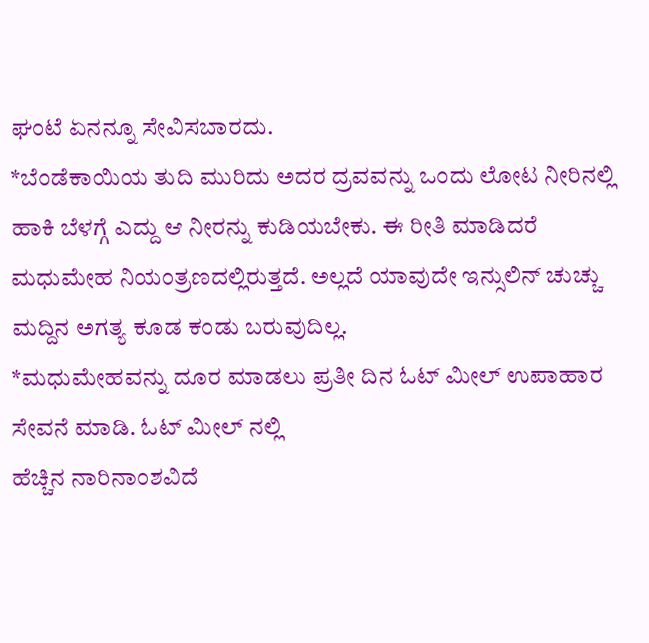ಘಂಟೆ ಏನನ್ನೂ ಸೇವಿಸಬಾರದು.
*ಬೆಂಡೆಕಾಯಿಯ ತುದಿ ಮುರಿದು ಅದರ ದ್ರವವನ್ನು ಒಂದು ಲೋಟ ನೀರಿನಲ್ಲಿ ಹಾಕಿ ಬೆಳಗ್ಗೆ ಎದ್ದು ಆ ನೀರನ್ನು ಕುಡಿಯಬೇಕು. ಈ ರೀತಿ ಮಾಡಿದರೆ ಮಧುಮೇಹ ನಿಯಂತ್ರಣದಲ್ಲಿರುತ್ತದೆ. ಅಲ್ಲದೆ ಯಾವುದೇ ಇನ್ಸುಲಿನ್ ಚುಚ್ಚು ಮದ್ದಿನ ಅಗತ್ಯ ಕೂಡ ಕಂಡು ಬರುವುದಿಲ್ಲ.
*ಮಧುಮೇಹವನ್ನು ದೂರ ಮಾಡಲು ಪ್ರತೀ ದಿನ ಓಟ್ ಮೀಲ್ ಉಪಾಹಾರ ಸೇವನೆ ಮಾಡಿ. ಓಟ್ ಮೀಲ್ ನಲ್ಲಿ
ಹೆಚ್ಚಿನ ನಾರಿನಾಂಶವಿದೆ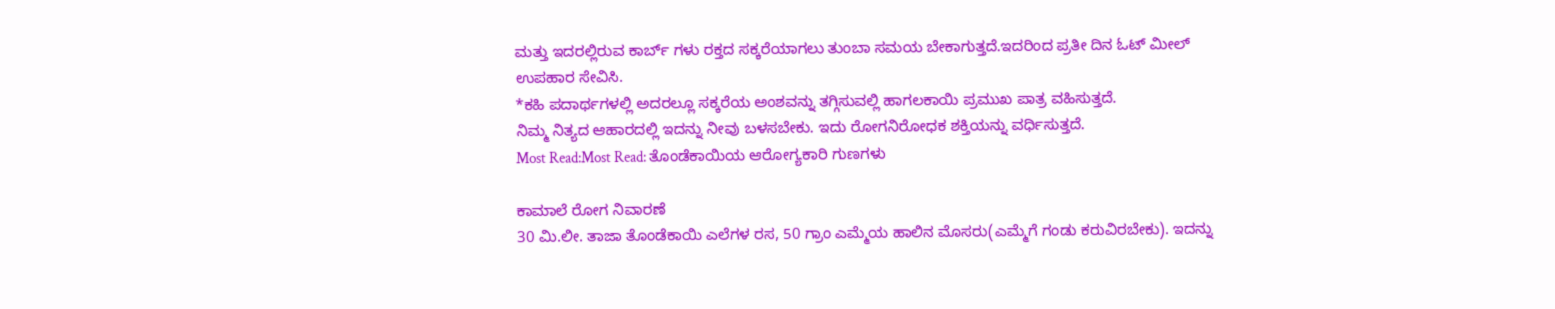ಮತ್ತು ಇದರಲ್ಲಿರುವ ಕಾರ್ಬ್ ಗಳು ರಕ್ತದ ಸಕ್ಕರೆಯಾಗಲು ತುಂಬಾ ಸಮಯ ಬೇಕಾಗುತ್ತದೆ.ಇದರಿಂದ ಪ್ರತೀ ದಿನ ಓಟ್ ಮೀಲ್ ಉಪಹಾರ ಸೇವಿಸಿ.
*ಕಹಿ ಪದಾರ್ಥಗಳಲ್ಲಿ ಅದರಲ್ಲೂ ಸಕ್ಕರೆಯ ಅಂಶವನ್ನು ತಗ್ಗಿಸುವಲ್ಲಿ ಹಾಗಲಕಾಯಿ ಪ್ರಮುಖ ಪಾತ್ರ ವಹಿಸುತ್ತದೆ.
ನಿಮ್ಮ ನಿತ್ಯದ ಆಹಾರದಲ್ಲಿ ಇದನ್ನು ನೀವು ಬಳಸಬೇಕು. ಇದು ರೋಗನಿರೋಧಕ ಶಕ್ತಿಯನ್ನು ವರ್ಧಿಸುತ್ತದೆ.
Most Read:Most Read: ತೊಂಡೆಕಾಯಿಯ ಆರೋಗ್ಯಕಾರಿ ಗುಣಗಳು

ಕಾಮಾಲೆ ರೋಗ ನಿವಾರಣೆ
30 ಮಿ.ಲೀ. ತಾಜಾ ತೊಂಡೆಕಾಯಿ ಎಲೆಗಳ ರಸ, 50 ಗ್ರಾಂ ಎಮ್ಮೆಯ ಹಾಲಿನ ಮೊಸರು(ಎಮ್ಮೆಗೆ ಗಂಡು ಕರುವಿರಬೇಕು). ಇದನ್ನು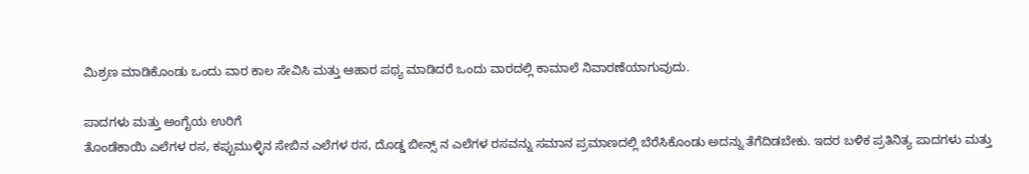ಮಿಶ್ರಣ ಮಾಡಿಕೊಂಡು ಒಂದು ವಾರ ಕಾಲ ಸೇವಿಸಿ ಮತ್ತು ಆಹಾರ ಪಥ್ಯ ಮಾಡಿದರೆ ಒಂದು ವಾರದಲ್ಲಿ ಕಾಮಾಲೆ ನಿವಾರಣೆಯಾಗುವುದು.

ಪಾದಗಳು ಮತ್ತು ಅಂಗೈಯ ಉರಿಗೆ
ತೊಂಡೆಕಾಯಿ ಎಲೆಗಳ ರಸ, ಕಪ್ಪುಮುಳ್ಳಿನ ಸೇಬಿನ ಎಲೆಗಳ ರಸ, ದೊಡ್ಡ ಬೀನ್ಸ್ ನ ಎಲೆಗಳ ರಸವನ್ನು ಸಮಾನ ಪ್ರಮಾಣದಲ್ಲಿ ಬೆರೆಸಿಕೊಂಡು ಅದನ್ನು ತೆಗೆದಿಡಬೇಕು. ಇದರ ಬಳಿಕ ಪ್ರತಿನಿತ್ಯ ಪಾದಗಳು ಮತ್ತು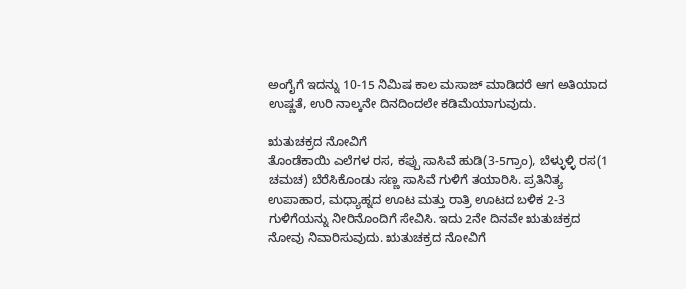ಅಂಗೈಗೆ ಇದನ್ನು 10-15 ನಿಮಿಷ ಕಾಲ ಮಸಾಜ್ ಮಾಡಿದರೆ ಆಗ ಅತಿಯಾದ ಉಷ್ಣತೆ, ಉರಿ ನಾಲ್ಕನೇ ದಿನದಿಂದಲೇ ಕಡಿಮೆಯಾಗುವುದು.

ಋತುಚಕ್ರದ ನೋವಿಗೆ
ತೊಂಡೆಕಾಯಿ ಎಲೆಗಳ ರಸ, ಕಪ್ಪು ಸಾಸಿವೆ ಹುಡಿ(3-5ಗ್ರಾಂ), ಬೆಳ್ಳುಳ್ಳಿ ರಸ(1 ಚಮಚ) ಬೆರೆಸಿಕೊಂಡು ಸಣ್ಣ ಸಾಸಿವೆ ಗುಳಿಗೆ ತಯಾರಿಸಿ. ಪ್ರತಿನಿತ್ಯ ಉಪಾಹಾರ, ಮಧ್ಯಾಹ್ನದ ಊಟ ಮತ್ತು ರಾತ್ರಿ ಊಟದ ಬಳಿಕ 2-3 ಗುಳಿಗೆಯನ್ನು ನೀರಿನೊಂದಿಗೆ ಸೇವಿಸಿ. ಇದು 2ನೇ ದಿನವೇ ಋತುಚಕ್ರದ ನೋವು ನಿವಾರಿಸುವುದು. ಋತುಚಕ್ರದ ನೋವಿಗೆ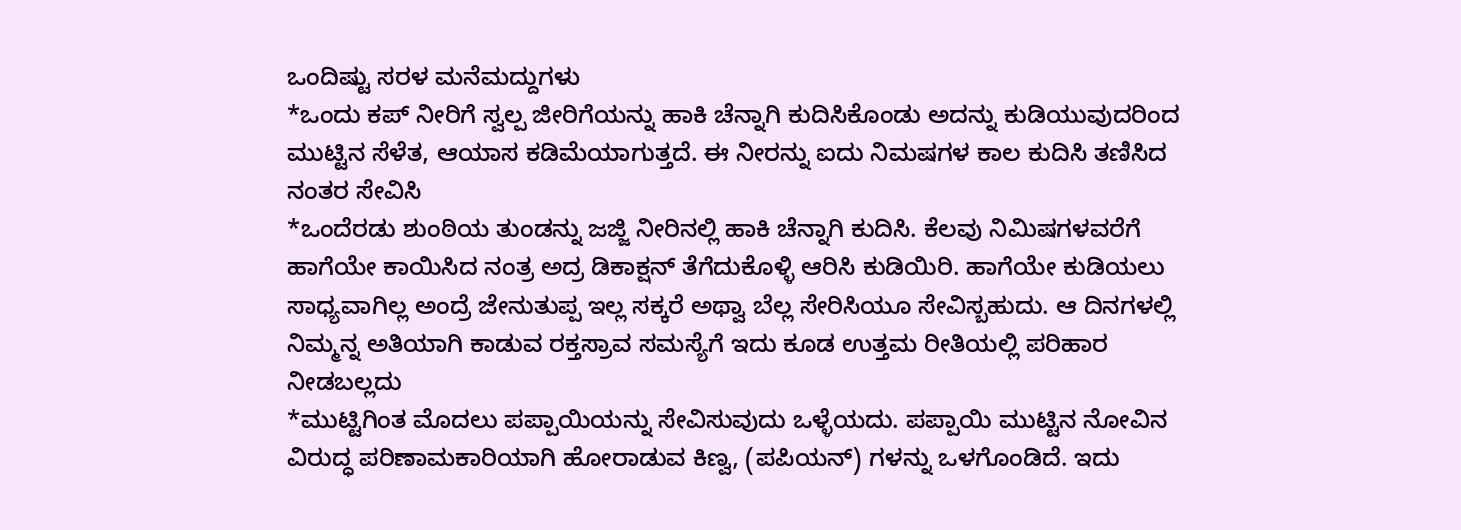ಒಂದಿಷ್ಟು ಸರಳ ಮನೆಮದ್ದುಗಳು
*ಒಂದು ಕಪ್ ನೀರಿಗೆ ಸ್ವಲ್ಪ ಜೀರಿಗೆಯನ್ನು ಹಾಕಿ ಚೆನ್ನಾಗಿ ಕುದಿಸಿಕೊಂಡು ಅದನ್ನು ಕುಡಿಯುವುದರಿಂದ ಮುಟ್ಟಿನ ಸೆಳೆತ, ಆಯಾಸ ಕಡಿಮೆಯಾಗುತ್ತದೆ. ಈ ನೀರನ್ನು ಐದು ನಿಮಷಗಳ ಕಾಲ ಕುದಿಸಿ ತಣಿಸಿದ ನಂತರ ಸೇವಿಸಿ
*ಒಂದೆರಡು ಶುಂಠಿಯ ತುಂಡನ್ನು ಜಜ್ಜಿ ನೀರಿನಲ್ಲಿ ಹಾಕಿ ಚೆನ್ನಾಗಿ ಕುದಿಸಿ. ಕೆಲವು ನಿಮಿಷಗಳವರೆಗೆ ಹಾಗೆಯೇ ಕಾಯಿಸಿದ ನಂತ್ರ ಅದ್ರ ಡಿಕಾಕ್ಷನ್ ತೆಗೆದುಕೊಳ್ಳಿ ಆರಿಸಿ ಕುಡಿಯಿರಿ. ಹಾಗೆಯೇ ಕುಡಿಯಲು ಸಾಧ್ಯವಾಗಿಲ್ಲ ಅಂದ್ರೆ ಜೇನುತುಪ್ಪ ಇಲ್ಲ ಸಕ್ಕರೆ ಅಥ್ವಾ ಬೆಲ್ಲ ಸೇರಿಸಿಯೂ ಸೇವಿಸ್ಬಹುದು. ಆ ದಿನಗಳಲ್ಲಿ ನಿಮ್ಮನ್ನ ಅತಿಯಾಗಿ ಕಾಡುವ ರಕ್ತಸ್ರಾವ ಸಮಸ್ಯೆಗೆ ಇದು ಕೂಡ ಉತ್ತಮ ರೀತಿಯಲ್ಲಿ ಪರಿಹಾರ ನೀಡಬಲ್ಲದು
*ಮುಟ್ಟಿಗಿಂತ ಮೊದಲು ಪಪ್ಪಾಯಿಯನ್ನು ಸೇವಿಸುವುದು ಒಳ್ಳೆಯದು. ಪಪ್ಪಾಯಿ ಮುಟ್ಟಿನ ನೋವಿನ ವಿರುದ್ಧ ಪರಿಣಾಮಕಾರಿಯಾಗಿ ಹೋರಾಡುವ ಕಿಣ್ವ, (ಪಪಿಯನ್) ಗಳನ್ನು ಒಳಗೊಂಡಿದೆ. ಇದು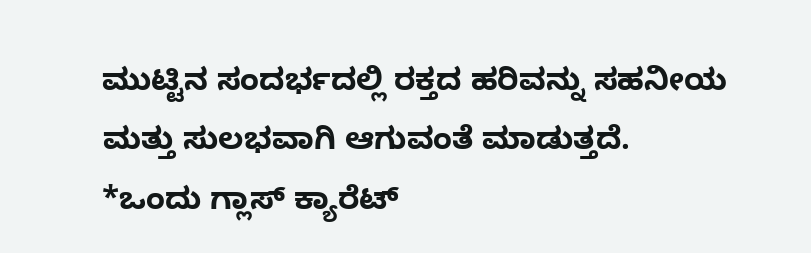ಮುಟ್ಟಿನ ಸಂದರ್ಭದಲ್ಲಿ ರಕ್ತದ ಹರಿವನ್ನು ಸಹನೀಯ ಮತ್ತು ಸುಲಭವಾಗಿ ಆಗುವಂತೆ ಮಾಡುತ್ತದೆ.
*ಒಂದು ಗ್ಲಾಸ್ ಕ್ಯಾರೆಟ್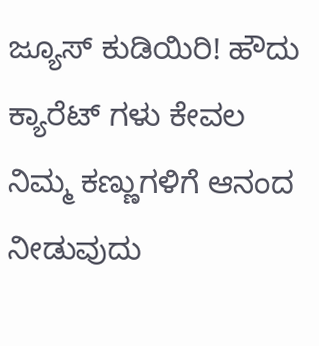ಜ್ಯೂಸ್ ಕುಡಿಯಿರಿ! ಹೌದು ಕ್ಯಾರೆಟ್ ಗಳು ಕೇವಲ ನಿಮ್ಮ ಕಣ್ಣುಗಳಿಗೆ ಆನಂದ ನೀಡುವುದು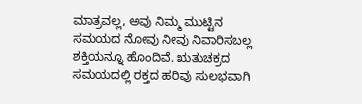ಮಾತ್ರವಲ್ಲ, ಅವು ನಿಮ್ಮ ಮುಟ್ಟಿನ ಸಮಯದ ನೋವು ನೀವು ನಿವಾರಿಸಬಲ್ಲ ಶಕ್ತಿಯನ್ನೂ ಹೊಂದಿವೆ. ಋತುಚಕ್ರದ ಸಮಯದಲ್ಲಿ ರಕ್ತದ ಹರಿವು ಸುಲಭವಾಗಿ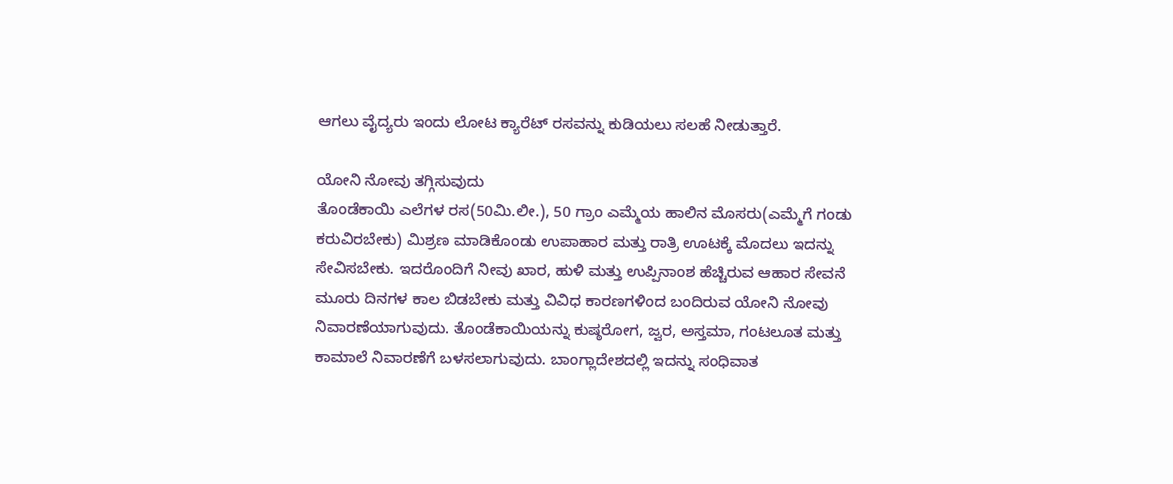ಆಗಲು ವೈದ್ಯರು ಇಂದು ಲೋಟ ಕ್ಯಾರೆಟ್ ರಸವನ್ನು ಕುಡಿಯಲು ಸಲಹೆ ನೀಡುತ್ತಾರೆ.

ಯೋನಿ ನೋವು ತಗ್ಗಿಸುವುದು
ತೊಂಡೆಕಾಯಿ ಎಲೆಗಳ ರಸ(50ಮಿ.ಲೀ.), 50 ಗ್ರಾಂ ಎಮ್ಮೆಯ ಹಾಲಿನ ಮೊಸರು(ಎಮ್ಮೆಗೆ ಗಂಡು ಕರುವಿರಬೇಕು) ಮಿಶ್ರಣ ಮಾಡಿಕೊಂಡು ಉಪಾಹಾರ ಮತ್ತು ರಾತ್ರಿ ಊಟಕ್ಕೆ ಮೊದಲು ಇದನ್ನು ಸೇವಿಸಬೇಕು. ಇದರೊಂದಿಗೆ ನೀವು ಖಾರ, ಹುಳಿ ಮತ್ತು ಉಪ್ಪಿನಾಂಶ ಹೆಚ್ಚಿರುವ ಆಹಾರ ಸೇವನೆ ಮೂರು ದಿನಗಳ ಕಾಲ ಬಿಡಬೇಕು ಮತ್ತು ವಿವಿಧ ಕಾರಣಗಳಿಂದ ಬಂದಿರುವ ಯೋನಿ ನೋವು ನಿವಾರಣೆಯಾಗುವುದು. ತೊಂಡೆಕಾಯಿಯನ್ನು ಕುಷ್ಠರೋಗ, ಜ್ವರ, ಅಸ್ತಮಾ, ಗಂಟಲೂತ ಮತ್ತು ಕಾಮಾಲೆ ನಿವಾರಣೆಗೆ ಬಳಸಲಾಗುವುದು. ಬಾಂಗ್ಲಾದೇಶದಲ್ಲಿ ಇದನ್ನು ಸಂಧಿವಾತ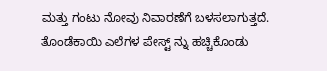ಮತ್ತು ಗಂಟು ನೋವು ನಿವಾರಣೆಗೆ ಬಳಸಲಾಗುತ್ತದೆ. ತೊಂಡೆಕಾಯಿ ಎಲೆಗಳ ಪೇಸ್ಟ್ ನ್ನು ಹಚ್ಚಿಕೊಂಡು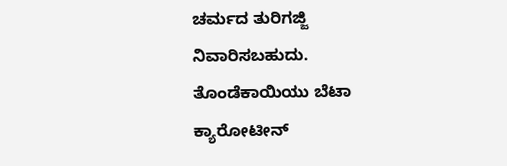ಚರ್ಮದ ತುರಿಗಜ್ಜಿ ನಿವಾರಿಸಬಹುದು. ತೊಂಡೆಕಾಯಿಯು ಬೆಟಾ ಕ್ಯಾರೋಟೀನ್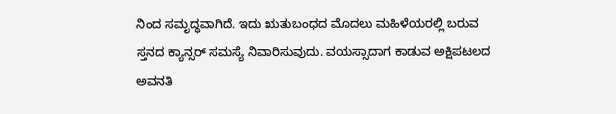ನಿಂದ ಸಮೃದ್ಧವಾಗಿದೆ. ಇದು ಋತುಬಂಧದ ಮೊದಲು ಮಹಿಳೆಯರಲ್ಲಿ ಬರುವ ಸ್ತನದ ಕ್ಯಾನ್ಸರ್ ಸಮಸ್ಯೆ ನಿವಾರಿಸುವುದು. ವಯಸ್ಸಾದಾಗ ಕಾಡುವ ಅಕ್ಷಿಪಟಲದ ಅವನತಿ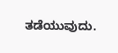ತಡೆಯುವುದು.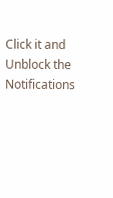Click it and Unblock the Notifications